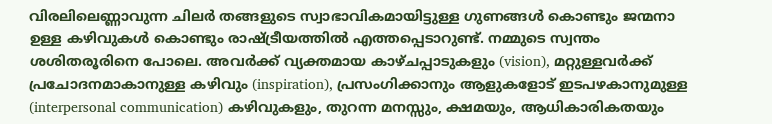വിരലിലെണ്ണാവുന്ന ചിലർ തങ്ങളുടെ സ്വാഭാവികമായിട്ടുള്ള ഗുണങ്ങൾ കൊണ്ടും ജന്മനാ ഉള്ള കഴിവുകൾ കൊണ്ടും രാഷ്ട്രീയത്തിൽ എത്തപ്പെടാറുണ്ട്. നമ്മുടെ സ്വന്തം ശശിതരൂരിനെ പോലെ. അവർക്ക് വ്യക്തമായ കാഴ്ചപ്പാടുകളും (vision), മറ്റുള്ളവർക്ക് പ്രചോദനമാകാനുള്ള കഴിവും (inspiration), പ്രസംഗിക്കാനും ആളുകളോട് ഇടപഴകാനുമുള്ള (interpersonal communication) കഴിവുകളും, തുറന്ന മനസ്സും, ക്ഷമയും, ആധികാരികതയും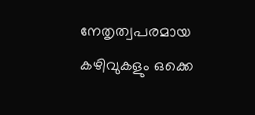നേതൃത്വപരമായ കഴിവുകളും ഒക്കെ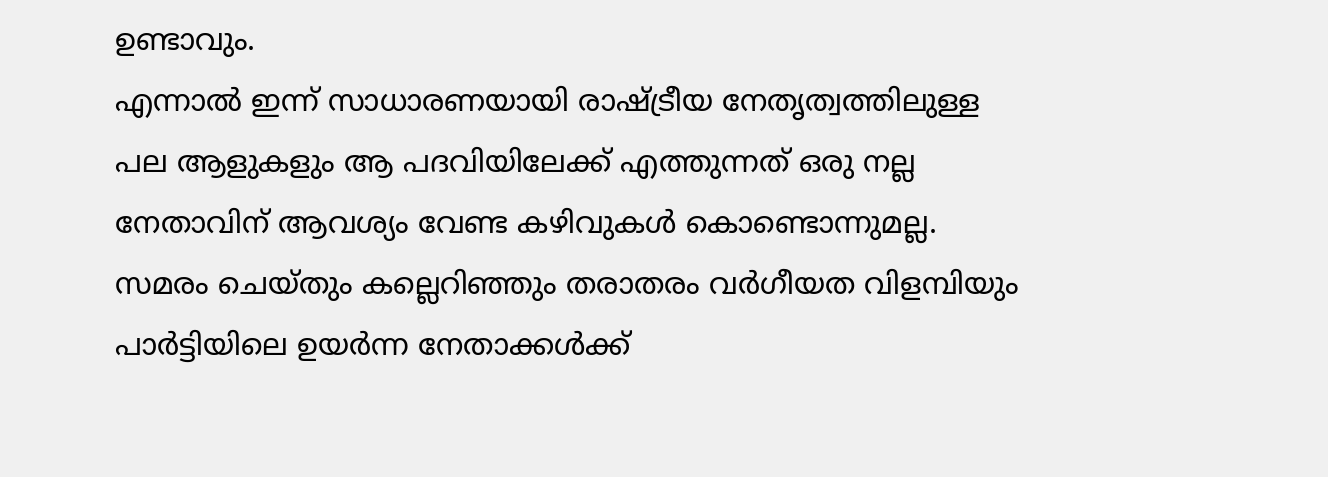ഉണ്ടാവും.
എന്നാൽ ഇന്ന് സാധാരണയായി രാഷ്ട്രീയ നേതൃത്വത്തിലുള്ള പല ആളുകളും ആ പദവിയിലേക്ക് എത്തുന്നത് ഒരു നല്ല നേതാവിന് ആവശ്യം വേണ്ട കഴിവുകൾ കൊണ്ടൊന്നുമല്ല. സമരം ചെയ്തും കല്ലെറിഞ്ഞും തരാതരം വർഗീയത വിളമ്പിയും പാർട്ടിയിലെ ഉയർന്ന നേതാക്കൾക്ക്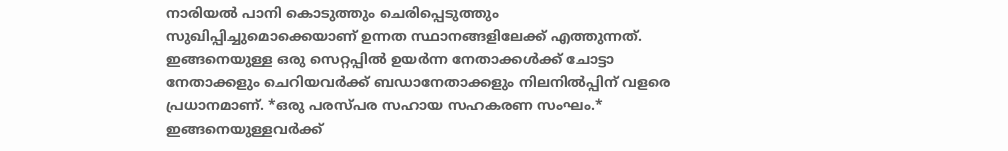നാരിയൽ പാനി കൊടുത്തും ചെരിപ്പെടുത്തും സുഖിപ്പിച്ചുമൊക്കെയാണ് ഉന്നത സ്ഥാനങ്ങളിലേക്ക് എത്തുന്നത്. ഇങ്ങനെയുള്ള ഒരു സെറ്റപ്പിൽ ഉയർന്ന നേതാക്കൾക്ക് ചോട്ടാ നേതാക്കളും ചെറിയവർക്ക് ബഡാനേതാക്കളും നിലനിൽപ്പിന് വളരെ പ്രധാനമാണ്. *ഒരു പരസ്പര സഹായ സഹകരണ സംഘം.*
ഇങ്ങനെയുള്ളവർക്ക്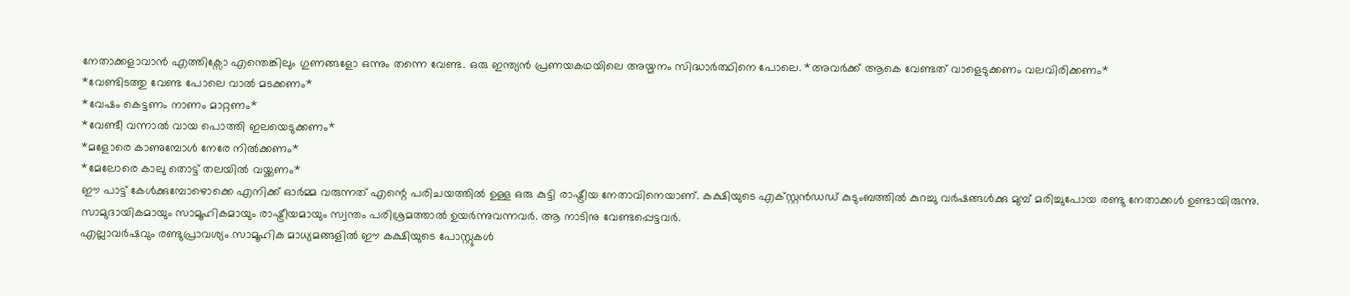നേതാക്കളാവാൻ എത്തിക്സോ എന്തെങ്കിലും ഗുണങ്ങളോ ഒന്നും തന്നെ വേണ്ട. ഒരു ഇന്ത്യൻ പ്രണയകഥയിലെ അയ്മനം സിദ്ധാർത്ഥിനെ പോലെ. *അവർക്ക് ആകെ വേണ്ടത് വാളെടുക്കണം വലവിരിക്കണം*
*വേണ്ടിടത്തു വേണ്ട പോലെ വാൽ മടക്കണം*
*വേഷം കെട്ടണം നാണം മാറ്റണം*
*വേണ്ടീ വന്നാൽ വായ പൊത്തി ഇലയെടുക്കണം*
*മളോരെ കാണുമ്പോൾ നേരേ നിൽക്കണം*
*മേലോരെ കാലു തൊട്ട് തലയിൽ വയ്ക്കണം*
ഈ പാട്ട് കേൾക്കുമ്പോഴൊക്കെ എനിക്ക് ഓർമ്മ വരുന്നത് എന്റെ പരിചയത്തിൽ ഉള്ള ഒരു കുട്ടി രാഷ്ട്രീയ നേതാവിനെയാണ്. കക്ഷിയുടെ എക്സ്റ്റൻഡഡ് കുടുംബത്തിൽ കുറച്ചു വർഷങ്ങൾക്കു മുമ്പ് മരിച്ചുപോയ രണ്ടു നേതാക്കൾ ഉണ്ടായിരുന്നു. സാമുദായികമായും സാമൂഹികമായും രാഷ്ട്രീയമായും സ്വന്തം പരിശ്രമത്താൽ ഉയർന്നുവന്നവർ. ആ നാടിനു വേണ്ടപ്പെട്ടവർ.
എല്ലാവർഷവും രണ്ടുപ്രാവശ്യം സാമൂഹിക മാധ്യമങ്ങളിൽ ഈ കക്ഷിയുടെ പോസ്റ്റുകൾ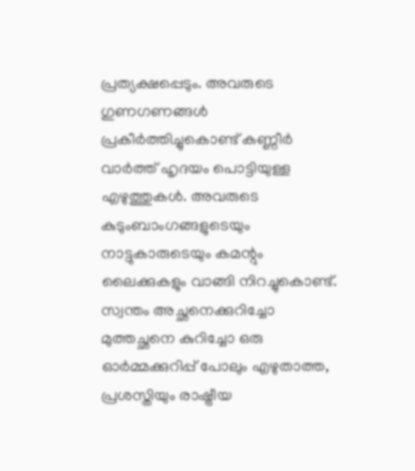പ്രത്യക്ഷപ്പെടും. അവരുടെ ഗുണഗണങ്ങൾ പ്രകീർത്തിച്ചുകൊണ്ട് കണ്ണീർ വാർത്ത് ഹൃദയം പൊട്ടിയുള്ള എഴുത്തുകൾ. അവരുടെ കുടുംബാംഗങ്ങളുടെയും നാട്ടുകാരുടെയും കമന്റും ലൈക്കുകളും വാങ്ങി നിറച്ചുകൊണ്ട്. സ്വന്തം അച്ഛനെക്കുറിച്ചോ മുത്തച്ഛനെ കുറിച്ചോ ഒരു ഓർമ്മക്കുറിപ്പ് പോലും എഴുതാത്ത, പ്രശസ്തിയും രാഷ്ട്രീയ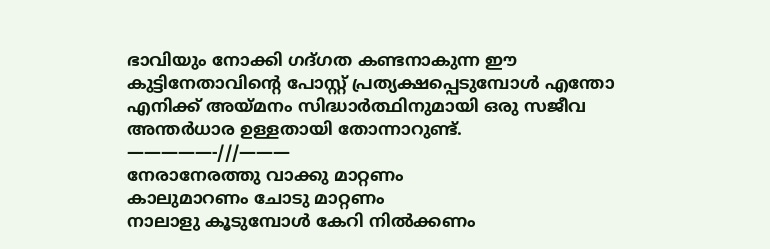ഭാവിയും നോക്കി ഗദ്ഗത കണ്ടനാകുന്ന ഈ കുട്ടിനേതാവിന്റെ പോസ്റ്റ് പ്രത്യക്ഷപ്പെടുമ്പോൾ എന്തോ എനിക്ക് അയ്മനം സിദ്ധാർത്ഥിനുമായി ഒരു സജീവ അന്തർധാര ഉള്ളതായി തോന്നാറുണ്ട്.
—————-///———
നേരാനേരത്തു വാക്കു മാറ്റണം
കാലുമാറണം ചോടു മാറ്റണം
നാലാളു കൂടുമ്പോൾ കേറി നിൽക്കണം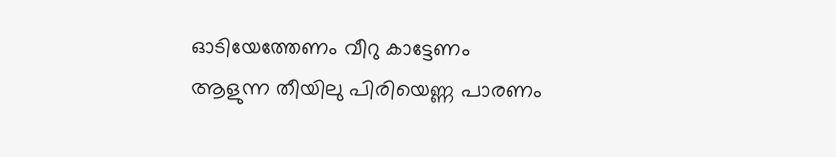ഓടിയേത്തേണം വീറു കാട്ടേണം
ആളുന്ന തീയിലു പിരിയെണ്ണ പാരണം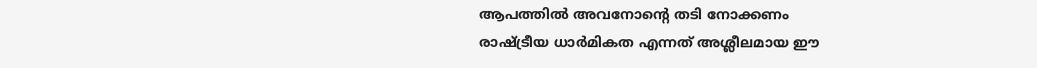ആപത്തിൽ അവനോന്റെ തടി നോക്കണം
രാഷ്ട്രീയ ധാർമികത എന്നത് അശ്ലീലമായ ഈ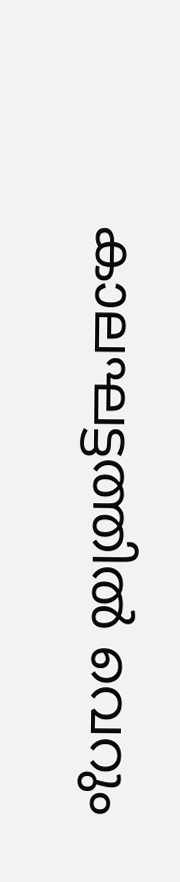കാലഘട്ടത്തിൽ വെറും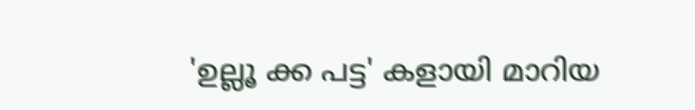'ഉല്ലൂ ക്ക പട്ട' കളായി മാറിയ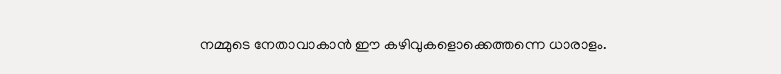നമ്മുടെ നേതാവാകാൻ ഈ കഴിവുകളൊക്കെത്തന്നെ ധാരാളം.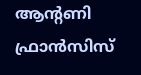ആന്റണി ഫ്രാൻസിസ്